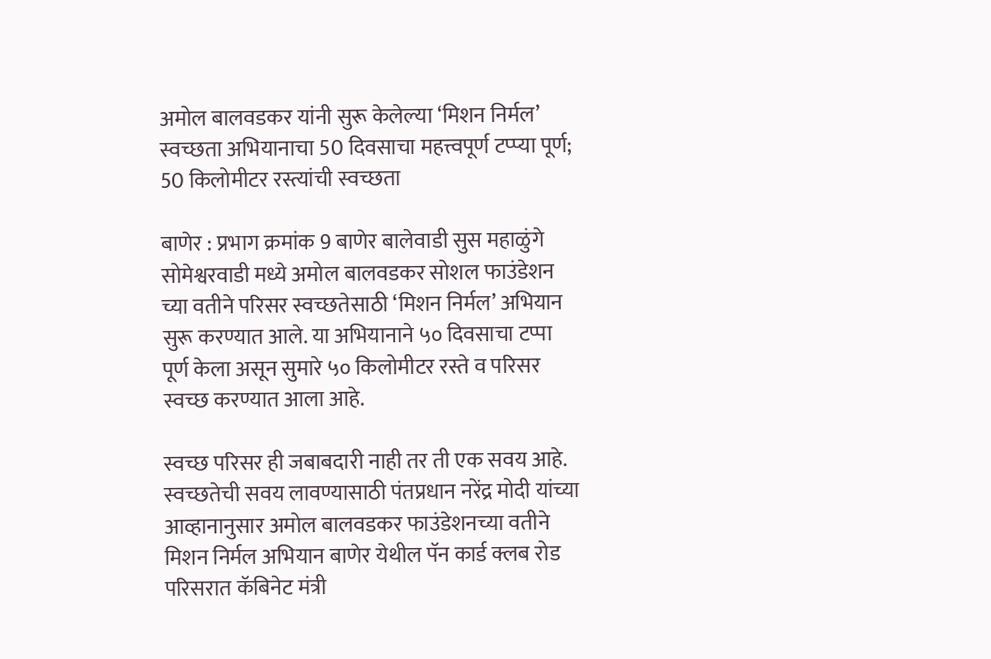अमोल बालवडकर यांनी सुरू केलेल्या ‘मिशन निर्मल’ स्वच्छता अभियानाचा 50 दिवसाचा महत्त्वपूर्ण टप्प्या पूर्ण; 50 किलोमीटर रस्त्यांची स्वच्छता

बाणेर : प्रभाग क्रमांक 9 बाणेर बालेवाडी सुस महाळुंगे सोमेश्वरवाडी मध्ये अमोल बालवडकर सोशल फाउंडेशन च्या वतीने परिसर स्वच्छतेसाठी ‘मिशन निर्मल’ अभियान सुरू करण्यात आले. या अभियानाने ५० दिवसाचा टप्पा पूर्ण केला असून सुमारे ५० किलोमीटर रस्ते व परिसर स्वच्छ करण्यात आला आहे.

स्वच्छ परिसर ही जबाबदारी नाही तर ती एक सवय आहे.  स्वच्छतेची सवय लावण्यासाठी पंतप्रधान नरेंद्र मोदी यांच्या आव्हानानुसार अमोल बालवडकर फाउंडेशनच्या वतीने मिशन निर्मल अभियान बाणेर येथील पॅन कार्ड क्लब रोड परिसरात कॅबिनेट मंत्री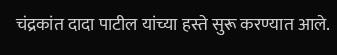चंद्रकांत दादा पाटील यांच्या हस्ते सुरू करण्यात आले.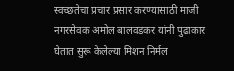स्वच्छतेचा प्रचार प्रसार करण्यासाठी माजी नगरसेवक अमोल बालवडकर यांनी पुढाकार घेतात सुरू केलेल्या मिशन निर्मल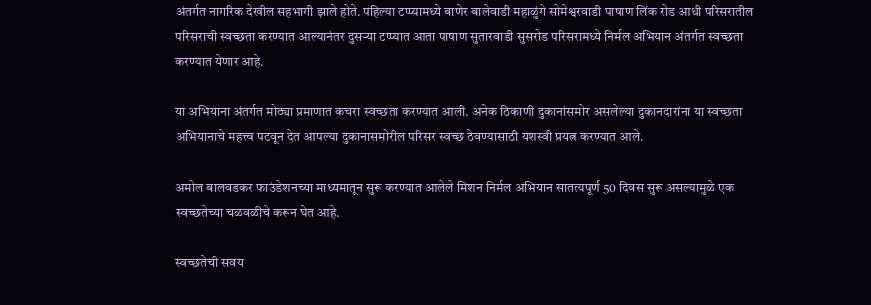अंतर्गत नागरिक देखील सहभागी झाले होते. पहिल्या टप्प्यामध्ये बाणेर बालेवाडी महाळुंगे सोमेश्वरवाडी पाषाण लिंक रोड आधी परिसरातील परिसराची स्वच्छता करण्यात आल्यानंतर दुसऱ्या टप्प्यात आता पाषाण सुतारवाडी सुसरोड परिसरामध्ये निर्मल अभियान अंतर्गत स्वच्छता करण्यात येणार आहे.

या अभियाना अंतर्गत मोठ्या प्रमाणात कचरा स्वच्छता करण्यात आली. अनेक ठिकाणी दुकानांसमोर असलेल्या दुकानदारांना या स्वच्छता अभियानाचे महत्त्व पटवून देत आपल्या दुकानासमोरील परिसर स्वच्छ ठेवण्यासाठी यशस्वी प्रयत्न करण्यात आले.

अमोल बालवडकर फाउंडेशनच्या माध्यमातून सुरू करण्यात आलेले मिशन निर्मल अभियान सातत्यपूर्ण 50 दिवस सुरू असल्यामुळे एक स्वच्छतेच्या चळवळीचे करून घेत आहे.

स्वच्छतेची सवय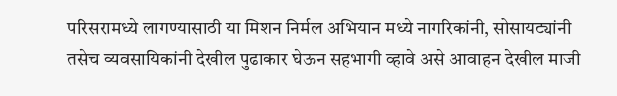परिसरामध्ये लागण्यासाठी या मिशन निर्मल अभियान मध्ये नागरिकांनी, सोसायट्यांनी तसेच व्यवसायिकांनी देखील पुढाकार घेऊन सहभागी व्हावे असे आवाहन देखील माजी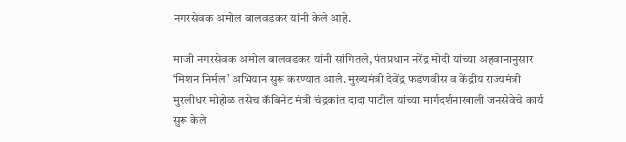नगरसेवक अमोल बालवडकर यांनी केले आहे.

माजी नगरसेवक अमोल बालवडकर यांनी सांगितले, पंतप्रधान नरेंद्र मोदी यांच्या अहवानानुसार ‘मिशन निर्मल’ अभियान सुरू करण्यात आले. मुख्यमंत्री देवेंद्र फडणवीस व केंद्रीय राज्यमंत्री मुरलीधर मोहोळ तसेच कॅबिनेट मंत्री चंद्रकांत दादा पाटील यांच्या मार्गदर्शनाखाली जनसेवेचे कार्य सुरू केले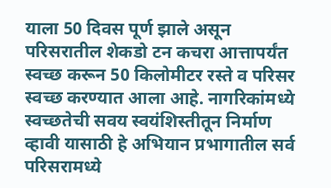याला 50 दिवस पूर्ण झाले असून परिसरातील शेकडो टन कचरा आत्तापर्यंत स्वच्छ करून 50 किलोमीटर रस्ते व परिसर स्वच्छ करण्यात आला आहे. नागरिकांमध्ये स्वच्छतेची सवय स्वयंशिस्तीतून निर्माण व्हावी यासाठी हे अभियान प्रभागातील सर्व परिसरामध्ये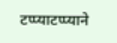टप्प्याटप्प्याने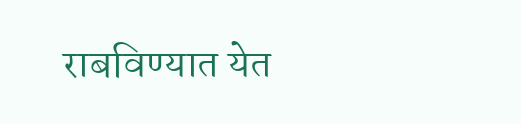राबविण्यात येत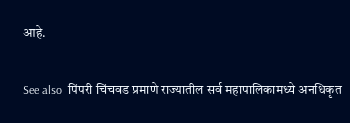आहे.

See also  पिंपरी चिंचवड प्रमाणे राज्यातील सर्व महापालिकामध्ये अनधिकृत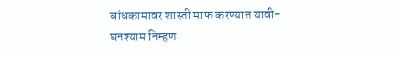बांधकामावर शास्ती माफ करण्यात यावी- घनश्याम निम्हण